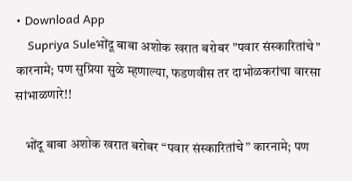• Download App
    Supriya Suleभोंदू बाबा अशोक खरात बरोबर "पवार संस्कारितांचे" कारनामे; पण सुप्रिया सुळे म्हणाल्या, फडणवीस तर दाभोळकरांचा वारसा सांभाळणारे!!

    भोंदू बाबा अशोक खरात बरोबर “पवार संस्कारितांचे” कारनामे; पण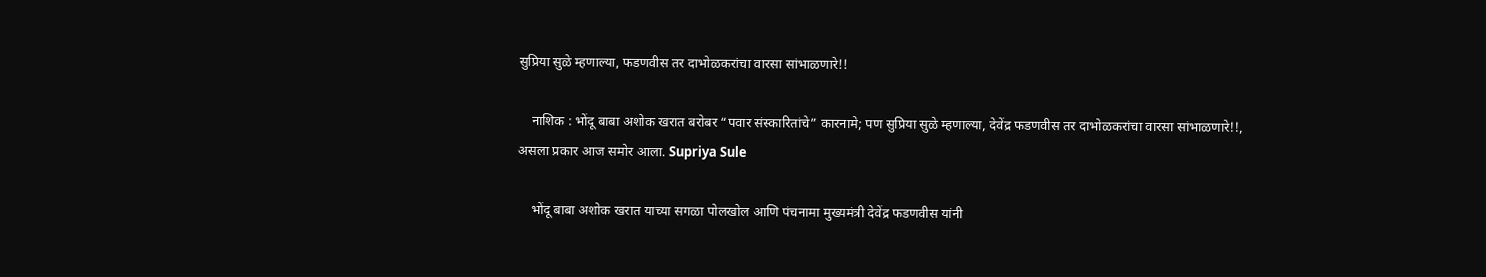सुप्रिया सुळे म्हणाल्या, फडणवीस तर दाभोळकरांचा वारसा सांभाळणारे!!

    नाशिक : भोंदू बाबा अशोक खरात बरोबर “पवार संस्कारितांचे” कारनामे; पण सुप्रिया सुळे म्हणाल्या, देवेंद्र फडणवीस तर दाभोळकरांचा वारसा सांभाळणारे!!, असला प्रकार आज समोर आला. Supriya Sule

    भोंदू बाबा अशोक खरात याच्या सगळा पोलखोल आणि पंचनामा मुख्यमंत्री देवेंद्र फडणवीस यांनी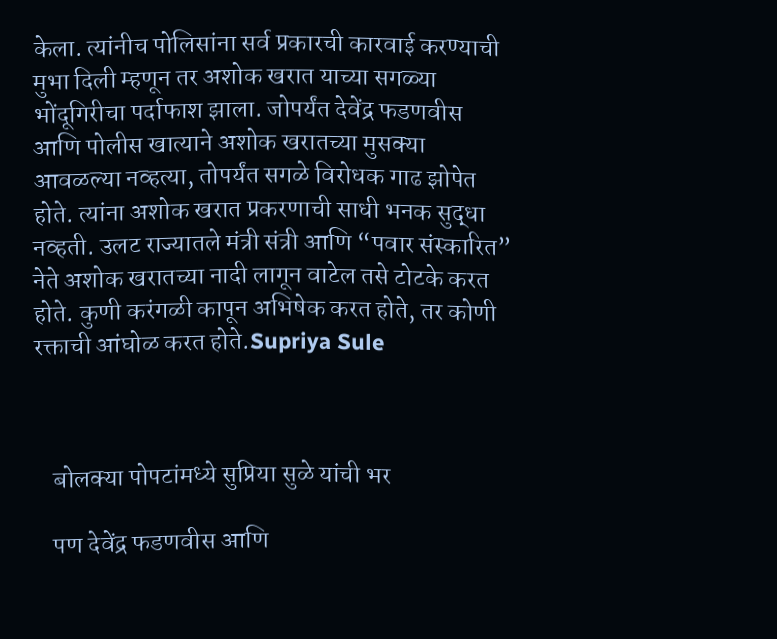केला. त्यांनीच पोलिसांना सर्व प्रकारची कारवाई करण्याची मुभा दिली म्हणून तर अशोक खरात याच्या सगळ्या भोंदूगिरीचा पर्दाफाश झाला. जोपर्यंत देवेंद्र फडणवीस आणि पोलीस खात्याने अशोक खरातच्या मुसक्या आवळल्या नव्हत्या, तोपर्यंत सगळे विरोधक गाढ झोपेत होते. त्यांना अशोक खरात प्रकरणाची साधी भनक सुद्धा नव्हती. उलट राज्यातले मंत्री संत्री आणि “पवार संस्कारित” नेते अशोक खरातच्या नादी लागून वाटेल तसे टोटके करत होते. कुणी करंगळी कापून अभिषेक करत होते, तर कोणी रक्ताची आंघोळ करत होते.Supriya Sule



    बोलक्या पोपटांमध्ये सुप्रिया सुळे यांची भर

    पण देवेंद्र फडणवीस आणि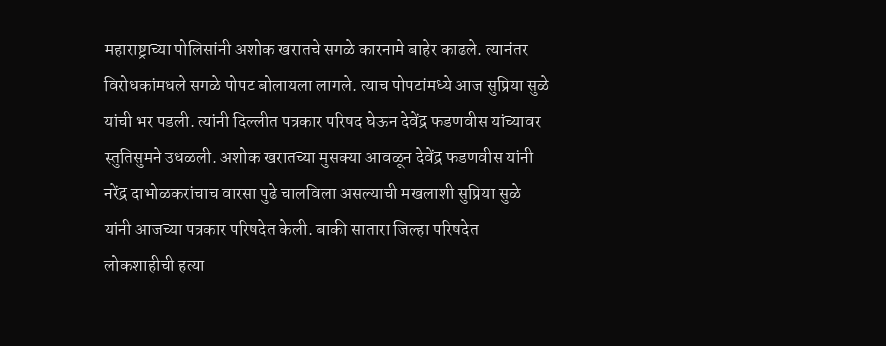महाराष्ट्राच्या पोलिसांनी अशोक खरातचे सगळे कारनामे बाहेर काढले. त्यानंतर विरोधकांमधले सगळे पोपट बोलायला लागले. त्याच पोपटांमध्ये आज सुप्रिया सुळे यांची भर पडली. त्यांनी दिल्लीत पत्रकार परिषद घेऊन देवेंद्र फडणवीस यांच्यावर स्तुतिसुमने उधळली. अशोक खरातच्या मुसक्या आवळून देवेंद्र फडणवीस यांनी नरेंद्र दाभोळकरांचाच वारसा पुढे चालविला असल्याची मखलाशी सुप्रिया सुळे यांनी आजच्या पत्रकार परिषदेत केली. बाकी सातारा जिल्हा परिषदेत लोकशाहीची हत्या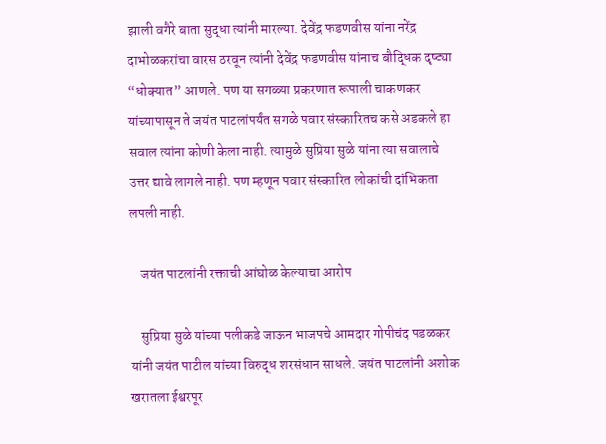झाली वगैरे बाता सुद्धा त्यांनी मारल्या. देवेंद्र फडणवीस यांना नरेंद्र दाभोळकरांचा वारस ठरवून त्यांनी देवेंद्र फडणवीस यांनाच बौद्धिक दृष्ट्या “धोक्यात” आणले. पण या सगळ्या प्रकरणात रूपाली चाकणकर यांच्यापासून ते जयंत पाटलांपर्यंत सगळे पवार संस्कारितच कसे अडकले हा सवाल त्यांना कोणी केला नाही. त्यामुळे सुप्रिया सुळे यांना त्या सवालाचे उत्तर द्यावे लागले नाही. पण म्हणून पवार संस्कारित लोकांची दांभिकता लपली नाही.

    जयंत पाटलांनी रक्ताची आंघोळ केल्याचा आरोप

    सुप्रिया सुळे यांच्या पलीकडे जाऊन भाजपचे आमदार गोपीचंद पडळकर यांनी जयंत पाटील यांच्या विरुद्ध शरसंधान साधले. जयंत पाटलांनी अशोक खरातला ईश्वरपूर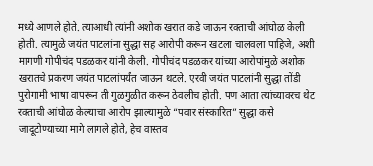मध्ये आणले होते. त्याआधी त्यांनी अशोक खरात कडे जाऊन रक्ताची आंघोळ केली होती. त्यामुळे जयंत पाटलांना सुद्धा सह आरोपी करून खटला चालवला पाहिजे, अशी मागणी गोपीचंद पडळकर यांनी केली. गोपीचंद पडळकर यांच्या आरोपांमुळे अशोक खरातचे प्रकरण जयंत पाटलांपर्यंत जाऊन थटले. एरवी जयंत पाटलांनी सुद्धा तोंडी पुरोगामी भाषा वापरून ती गुळगुळीत करून ठेवलीच होती. पण आता त्यांच्यावरच थेट रक्ताची आंघोळ केल्याचा आरोप झाल्यामुळे “पवार संस्कारित” सुद्धा कसे जादूटोण्याच्या मागे लागले होते, हेच वास्तव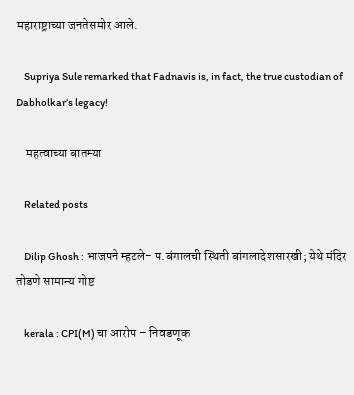महाराष्ट्राच्या जनतेसमोर आले.

    Supriya Sule remarked that Fadnavis is, in fact, the true custodian of Dabholkar’s legacy!

    महत्वाच्या बातम्या

    Related posts

    Dilip Ghosh : भाजपने म्हटले- प.बंगालची स्थिती बांगलादेशसारखी; येथे मंदिर तोडणे सामान्य गोष्ट

    kerala : CPI(M) चा आरोप – निवडणूक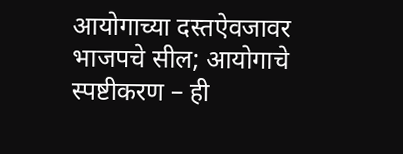आयोगाच्या दस्तऐवजावर भाजपचे सील; आयोगाचे स्पष्टीकरण – ही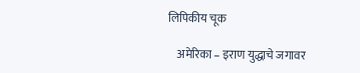लिपिकीय चूक

    अमेरिका – इराण युद्धाचे जगावर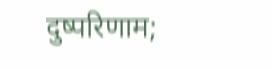दुष्परिणाम;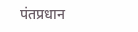पंतप्रधान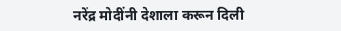नरेंद्र मोदींनी देशाला करून दिली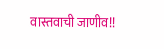वास्तवाची जाणीव!!